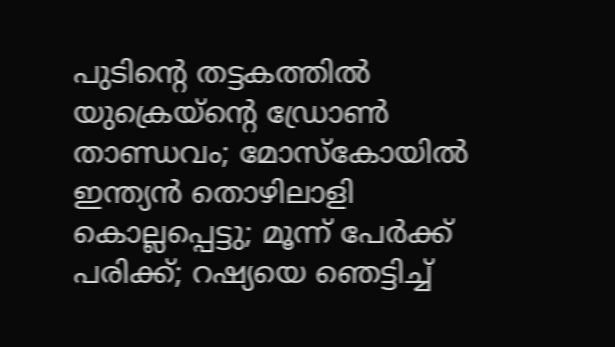പുടിന്റെ തട്ടകത്തില്‍ യുക്രെയ്‌ന്റെ ഡ്രോണ്‍ താണ്ഡവം; മോസ്‌കോയില്‍ ഇന്ത്യന്‍ തൊഴിലാളി കൊല്ലപ്പെട്ടു; മൂന്ന് പേര്‍ക്ക് പരിക്ക്; റഷ്യയെ ഞെട്ടിച്ച്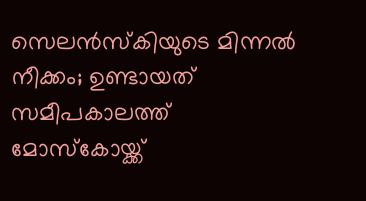സെലന്‍സ്‌കിയുടെ മിന്നല്‍ നീക്കം; ഉണ്ടായത് സമീപകാലത്ത് മോസ്‌കോയ്ക്ക്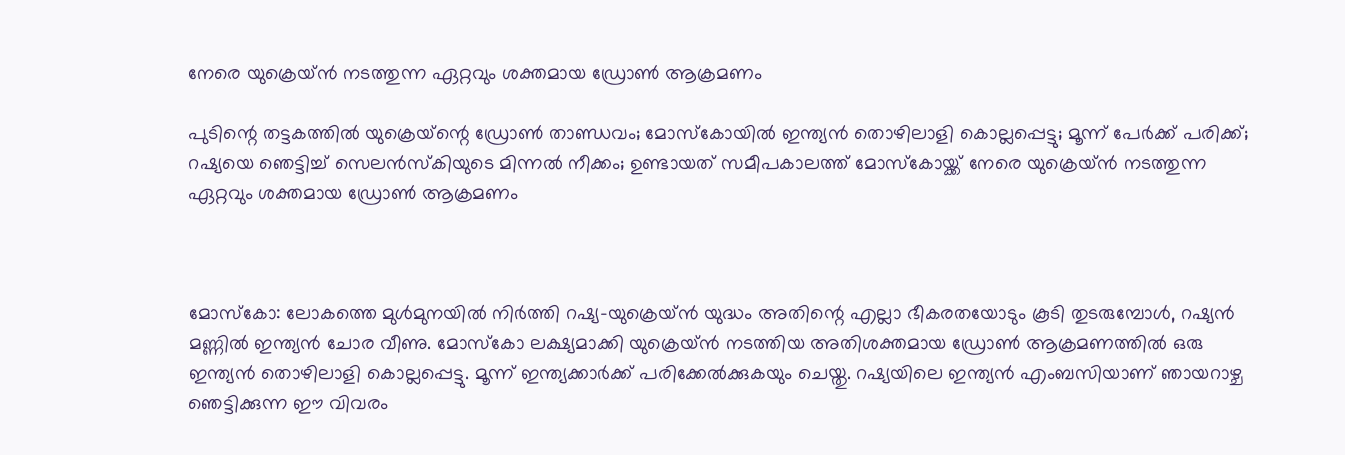നേരെ യുക്രെയ്ന്‍ നടത്തുന്ന ഏറ്റവും ശക്തമായ ഡ്രോണ്‍ ആക്രമണം

പുടിന്റെ തട്ടകത്തില്‍ യുക്രെയ്‌ന്റെ ഡ്രോണ്‍ താണ്ഡവം; മോസ്‌കോയില്‍ ഇന്ത്യന്‍ തൊഴിലാളി കൊല്ലപ്പെട്ടു; മൂന്ന് പേര്‍ക്ക് പരിക്ക്; റഷ്യയെ ഞെട്ടിച്ച് സെലന്‍സ്‌കിയുടെ മിന്നല്‍ നീക്കം; ഉണ്ടായത് സമീപകാലത്ത് മോസ്‌കോയ്ക്ക് നേരെ യുക്രെയ്ന്‍ നടത്തുന്ന ഏറ്റവും ശക്തമായ ഡ്രോണ്‍ ആക്രമണം



മോസ്‌കോ: ലോകത്തെ മുള്‍മുനയില്‍ നിര്‍ത്തി റഷ്യ-യുക്രെയ്ന്‍ യുദ്ധം അതിന്റെ എല്ലാ ഭീകരതയോടും കൂടി തുടരുമ്പോള്‍, റഷ്യന്‍ മണ്ണില്‍ ഇന്ത്യന്‍ ചോര വീണു. മോസ്‌കോ ലക്ഷ്യമാക്കി യുക്രെയ്ന്‍ നടത്തിയ അതിശക്തമായ ഡ്രോണ്‍ ആക്രമണത്തില്‍ ഒരു ഇന്ത്യന്‍ തൊഴിലാളി കൊല്ലപ്പെട്ടു. മൂന്ന് ഇന്ത്യക്കാര്‍ക്ക് പരിക്കേല്‍ക്കുകയും ചെയ്തു. റഷ്യയിലെ ഇന്ത്യന്‍ എംബസിയാണ് ഞായറാഴ്ച ഞെട്ടിക്കുന്ന ഈ വിവരം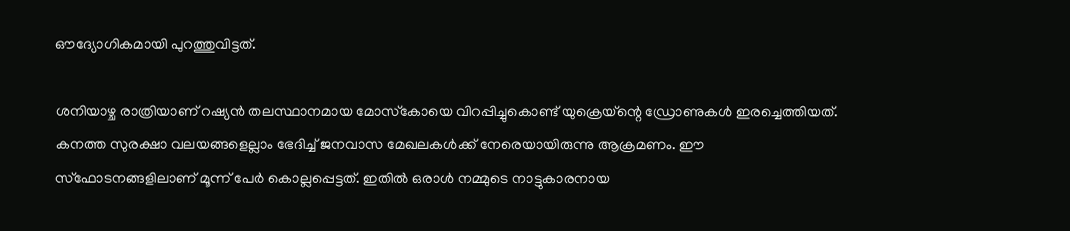ഔദ്യോഗികമായി പുറത്തുവിട്ടത്.

ശനിയാഴ്ച രാത്രിയാണ് റഷ്യന്‍ തലസ്ഥാനമായ മോസ്‌കോയെ വിറപ്പിച്ചുകൊണ്ട് യുക്രെയ്‌ന്റെ ഡ്രോണുകള്‍ ഇരച്ചെത്തിയത്. കനത്ത സുരക്ഷാ വലയങ്ങളെല്ലാം ഭേദിച്ച് ജനവാസ മേഖലകള്‍ക്ക് നേരെയായിരുന്നു ആക്രമണം. ഈ സ്‌ഫോടനങ്ങളിലാണ് മൂന്ന് പേര്‍ കൊല്ലപ്പെട്ടത്. ഇതില്‍ ഒരാള്‍ നമ്മുടെ നാട്ടുകാരനായ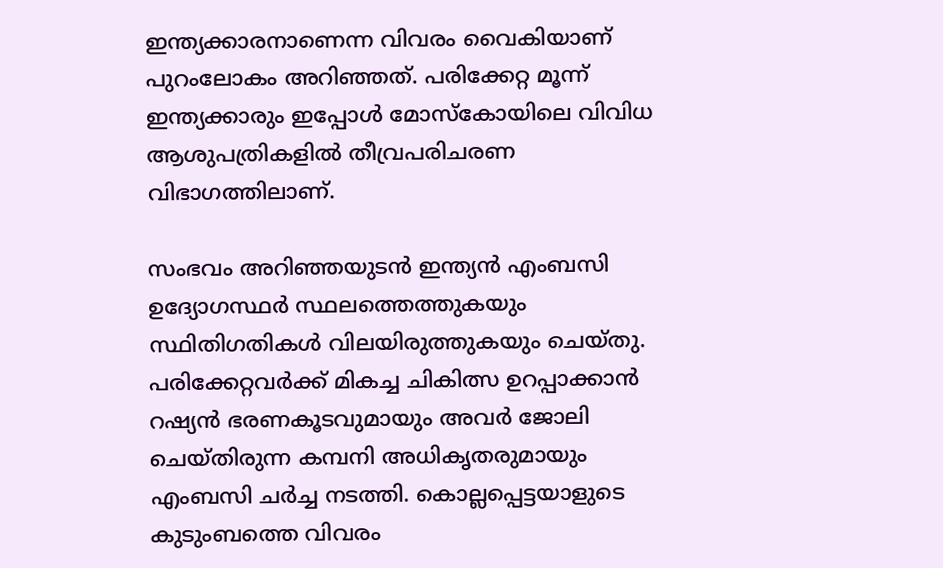ഇന്ത്യക്കാരനാണെന്ന വിവരം വൈകിയാണ് പുറംലോകം അറിഞ്ഞത്. പരിക്കേറ്റ മൂന്ന് ഇന്ത്യക്കാരും ഇപ്പോള്‍ മോസ്‌കോയിലെ വിവിധ ആശുപത്രികളില്‍ തീവ്രപരിചരണ വിഭാഗത്തിലാണ്.

സംഭവം അറിഞ്ഞയുടന്‍ ഇന്ത്യന്‍ എംബസി ഉദ്യോഗസ്ഥര്‍ സ്ഥലത്തെത്തുകയും സ്ഥിതിഗതികള്‍ വിലയിരുത്തുകയും ചെയ്തു. പരിക്കേറ്റവര്‍ക്ക് മികച്ച ചികിത്സ ഉറപ്പാക്കാന്‍ റഷ്യന്‍ ഭരണകൂടവുമായും അവര്‍ ജോലി ചെയ്തിരുന്ന കമ്പനി അധികൃതരുമായും എംബസി ചര്‍ച്ച നടത്തി. കൊല്ലപ്പെട്ടയാളുടെ കുടുംബത്തെ വിവരം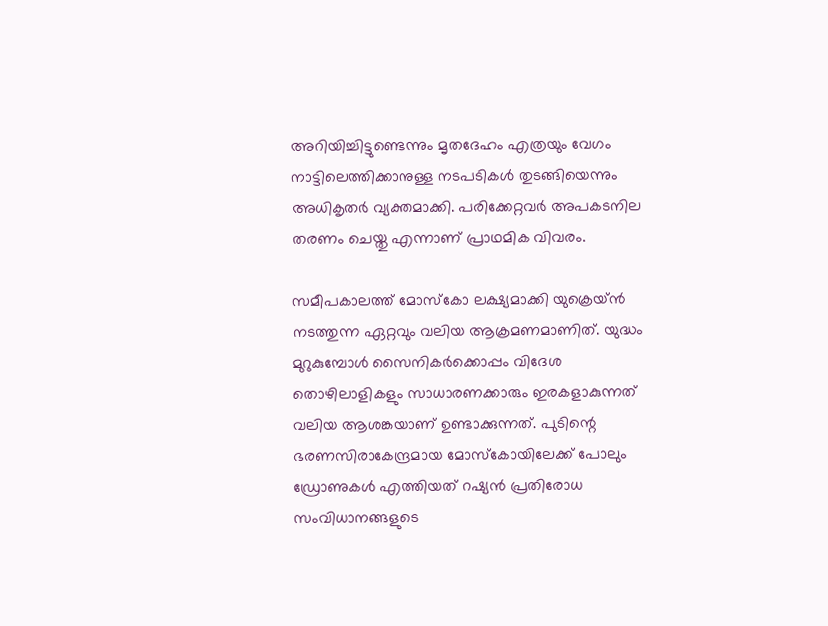അറിയിച്ചിട്ടുണ്ടെന്നും മൃതദേഹം എത്രയും വേഗം നാട്ടിലെത്തിക്കാനുള്ള നടപടികള്‍ തുടങ്ങിയെന്നും അധികൃതര്‍ വ്യക്തമാക്കി. പരിക്കേറ്റവര്‍ അപകടനില തരണം ചെയ്തു എന്നാണ് പ്രാഥമിക വിവരം.

സമീപകാലത്ത് മോസ്‌കോ ലക്ഷ്യമാക്കി യുക്രെയ്ന്‍ നടത്തുന്ന ഏറ്റവും വലിയ ആക്രമണമാണിത്. യുദ്ധം മുറുകുമ്പോള്‍ സൈനികര്‍ക്കൊപ്പം വിദേശ തൊഴിലാളികളും സാധാരണക്കാരും ഇരകളാകുന്നത് വലിയ ആശങ്കയാണ് ഉണ്ടാക്കുന്നത്. പുടിന്റെ ഭരണസിരാകേന്ദ്രമായ മോസ്‌കോയിലേക്ക് പോലും ഡ്രോണുകള്‍ എത്തിയത് റഷ്യന്‍ പ്രതിരോധ സംവിധാനങ്ങളുടെ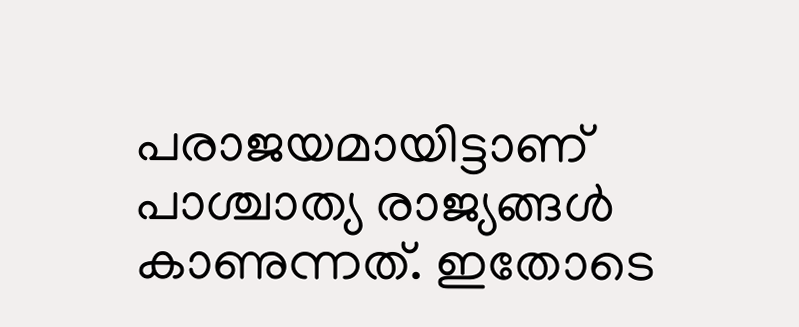പരാജയമായിട്ടാണ് പാശ്ചാത്യ രാജ്യങ്ങള്‍ കാണുന്നത്. ഇതോടെ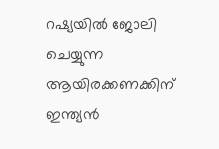റഷ്യയില്‍ ജോലി ചെയ്യുന്ന ആയിരക്കണക്കിന് ഇന്ത്യന്‍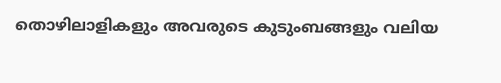തൊഴിലാളികളും അവരുടെ കുടുംബങ്ങളും വലിയ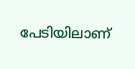പേടിയിലാണ്